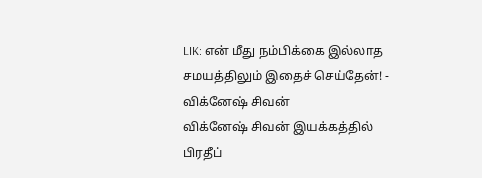LIK: என் மீது நம்பிக்கை இல்லாத சமயத்திலும் இதைச் செய்தேன்! - விக்னேஷ் சிவன்
விக்னேஷ் சிவன் இயக்கத்தில் பிரதீப்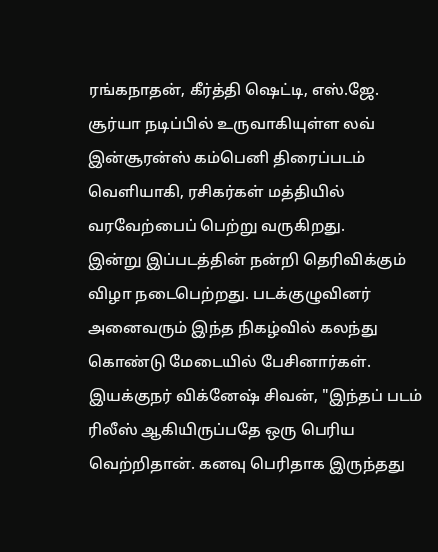ரங்கநாதன், கீர்த்தி ஷெட்டி, எஸ்.ஜே. சூர்யா நடிப்பில் உருவாகியுள்ள லவ் இன்சூரன்ஸ் கம்பெனி திரைப்படம் வெளியாகி, ரசிகர்கள் மத்தியில் வரவேற்பைப் பெற்று வருகிறது.
இன்று இப்படத்தின் நன்றி தெரிவிக்கும் விழா நடைபெற்றது. படக்குழுவினர் அனைவரும் இந்த நிகழ்வில் கலந்து கொண்டு மேடையில் பேசினார்கள்.
இயக்குநர் விக்னேஷ் சிவன், "இந்தப் படம் ரிலீஸ் ஆகியிருப்பதே ஒரு பெரிய வெற்றிதான். கனவு பெரிதாக இருந்தது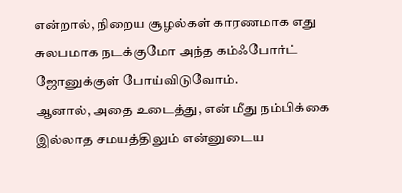என்றால், நிறைய சூழல்கள் காரணமாக எது சுலபமாக நடக்குமோ அந்த கம்ஃபோர்ட் ஜோனுக்குள் போய்விடுவோம்.
ஆனால், அதை உடைத்து, என் மீது நம்பிக்கை இல்லாத சமயத்திலும் என்னுடைய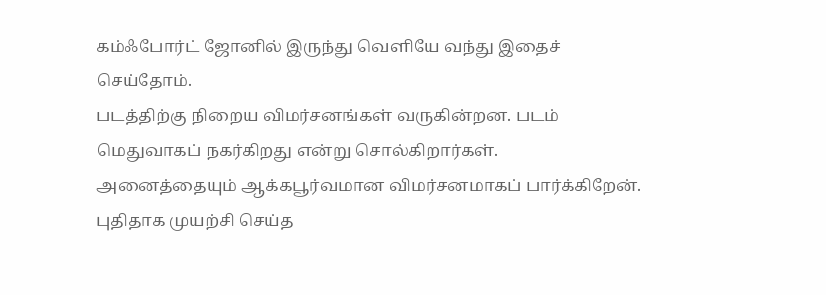கம்ஃபோர்ட் ஜோனில் இருந்து வெளியே வந்து இதைச் செய்தோம்.
படத்திற்கு நிறைய விமர்சனங்கள் வருகின்றன. படம் மெதுவாகப் நகர்கிறது என்று சொல்கிறார்கள். அனைத்தையும் ஆக்கபூர்வமான விமர்சனமாகப் பார்க்கிறேன்.
புதிதாக முயற்சி செய்த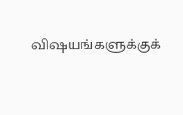விஷயங்களுக்குக்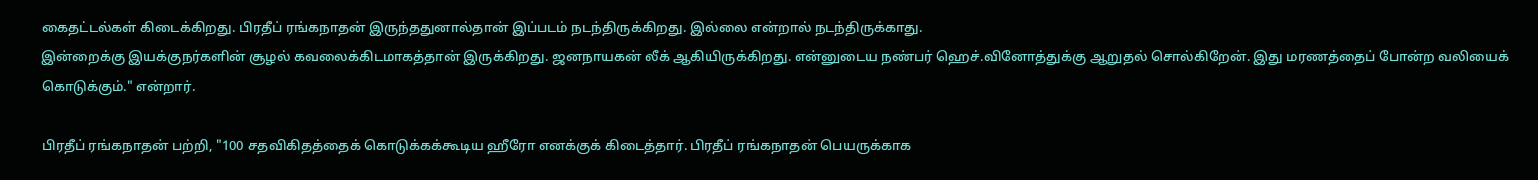கைதட்டல்கள் கிடைக்கிறது. பிரதீப் ரங்கநாதன் இருந்ததுனால்தான் இப்படம் நடந்திருக்கிறது. இல்லை என்றால் நடந்திருக்காது.
இன்றைக்கு இயக்குநர்களின் சூழல் கவலைக்கிடமாகத்தான் இருக்கிறது. ஜனநாயகன் லீக் ஆகியிருக்கிறது. என்னுடைய நண்பர் ஹெச்.வினோத்துக்கு ஆறுதல் சொல்கிறேன். இது மரணத்தைப் போன்ற வலியைக் கொடுக்கும்." என்றார்.

பிரதீப் ரங்கநாதன் பற்றி, "100 சதவிகிதத்தைக் கொடுக்கக்கூடிய ஹீரோ எனக்குக் கிடைத்தார். பிரதீப் ரங்கநாதன் பெயருக்காக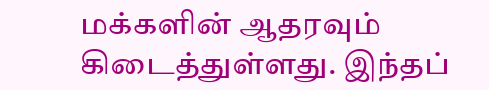மக்களின் ஆதரவும் கிடைத்துள்ளது. இந்தப்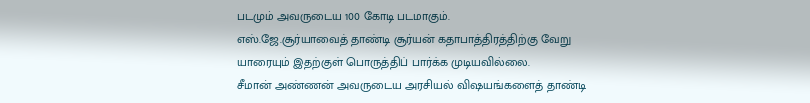படமும் அவருடைய 100 கோடி படமாகும்.
எஸ்.ஜே.சூர்யாவைத் தாண்டி சூர்யன் கதாபாத்திரத்திற்கு வேறு யாரையும் இதற்குள் பொருத்திப் பார்க்க முடியவில்லை.
சீமான் அண்ணன் அவருடைய அரசியல் விஷயங்களைத் தாண்டி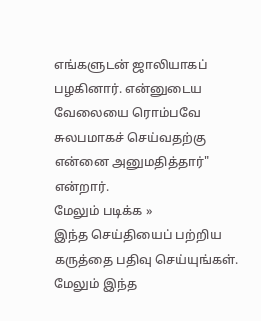எங்களுடன் ஜாலியாகப் பழகினார். என்னுடைய வேலையை ரொம்பவே சுலபமாகச் செய்வதற்கு என்னை அனுமதித்தார்" என்றார்.
மேலும் படிக்க »
இந்த செய்தியைப் பற்றிய கருத்தை பதிவு செய்யுங்கள். மேலும் இந்த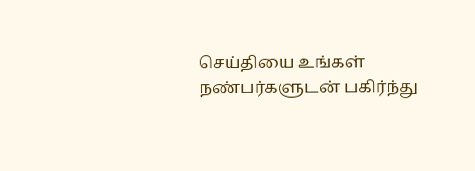செய்தியை உங்கள் நண்பர்களுடன் பகிர்ந்து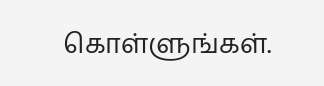கொள்ளுங்கள்.